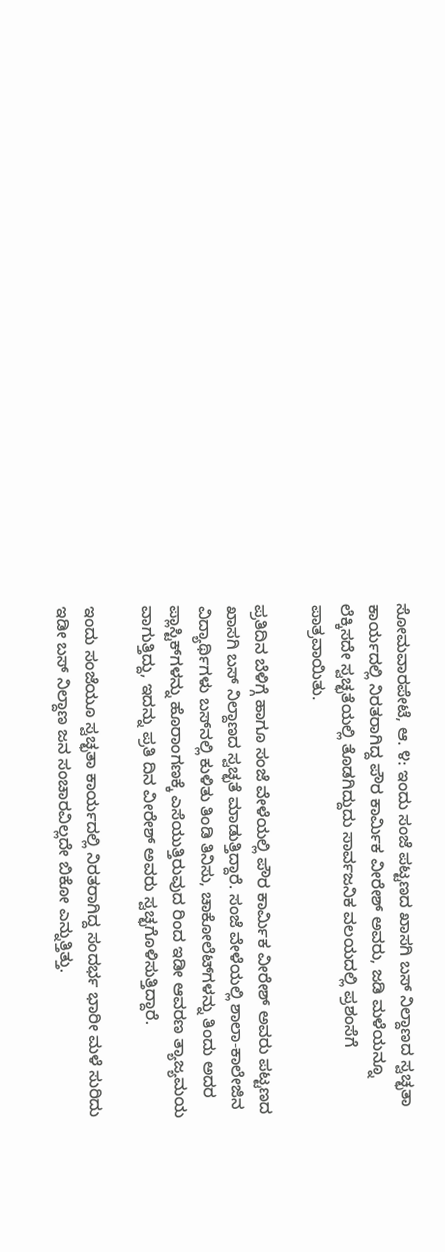ಸೋಮವಾರಪೇಟೆ, ಆ. ೪: ಇಂದು ಸಂಜೆ ಪಟ್ಟಣದ ಖಾಸಗಿ ಬಸ್ ನಿಲ್ದಾಣದ ಸ್ವಚ್ಛತಾ ಕಾರ್ಯದಲ್ಲಿ ನಿರತರಾಗಿದ್ದ ಪೌರ ಕಾರ್ಮಿಕ ವೀರೇಶ್ ಅವರು, ಜಡಿ ಮಳೆಯನ್ನೂ ಲೆಕ್ಕಿಸದೇ ಸ್ವಚ್ಛತೆಯಲ್ಲಿ ತೊಡಗಿದ್ದುದು ಸಾರ್ವಜನಿಕ ವಲಯದಲ್ಲಿ ಪ್ರಶಂಸೆಗೆ ಪಾತ್ರವಾಯಿತು.

ಪ್ರತಿದಿನ ಬೆಳಿಗ್ಗೆ ಹಾಗೂ ಸಂಜೆ ವೇಳೆಯಲ್ಲಿ ಪೌರ ಕಾರ್ಮಿಕ ವೀರೇಶ್ ಅವರು ಪಟ್ಟಣದ ಖಾಸಗಿ ಬಸ್ ನಿಲ್ದಾಣದ ಸ್ವಚ್ಛತೆ ಮಾಡುತ್ತಿದ್ದಾರೆ. ಸಂಜೆ ವೇಳೆಯಲ್ಲಿ ಶಾಲಾ-ಕಾಲೇಜಿನ ವಿದ್ಯಾರ್ಥಿಗಳು ಬಸ್‌ನಲ್ಲಿ ಕುಳಿತು ತಿಂಡಿ ತಿನಿಸು, ಚಾಕೋಲೆಟ್‌ಗಳನ್ನು ತಿಂದು ಅದರ ಪ್ಲಾಸ್ಟಿಕ್‌ಗಳನ್ನು ಹೊರಾಂಗಣಕ್ಕೆ ಎಸೆಯುತ್ತಿರುವುದ ರಿಂದ ಇಡೀ ಆವರಣ ತ್ಯಾಜ್ಯಮಯ ವಾಗುತ್ತಿದ್ದು, ಇದನ್ನು ಪ್ರತಿ ದಿನ ವೀರೇಶ್ ಅವರು ಸ್ವಚ್ಛಗೊಳಿಸುತ್ತಿದ್ದಾರೆ.

ಇಂದು ಸಂಜೆಯೂ ಸ್ವಚ್ಛತಾ ಕಾರ್ಯದಲ್ಲಿ ನಿರತರಾಗಿದ್ದ ಸಂದರ್ಭ ಭಾರೀ ಮಳೆ ಸುರಿದು ಇಡೀ ಬಸ್ ನಿಲ್ದಾಣ ಜನ ಸಂಚಾರವಿಲ್ಲದೇ ಬಿಕೋ ಎನ್ನುತ್ತಿತ್ತು.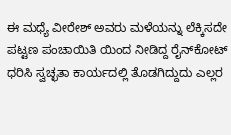ಈ ಮಧ್ಯೆ ವೀರೇಶ್ ಅವರು ಮಳೆಯನ್ನು ಲೆಕ್ಕಿಸದೇ ಪಟ್ಟಣ ಪಂಚಾಯಿತಿ ಯಿಂದ ನೀಡಿದ್ದ ರೈನ್‌ಕೋಟ್ ಧರಿಸಿ ಸ್ವಚ್ಛತಾ ಕಾರ್ಯದಲ್ಲಿ ತೊಡಗಿದ್ದುದು ಎಲ್ಲರ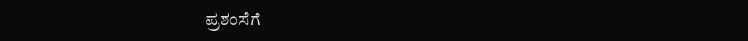ಪ್ರಶಂಸೆಗೆ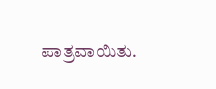ಪಾತ್ರವಾಯಿತು.